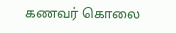கணவர் கொலை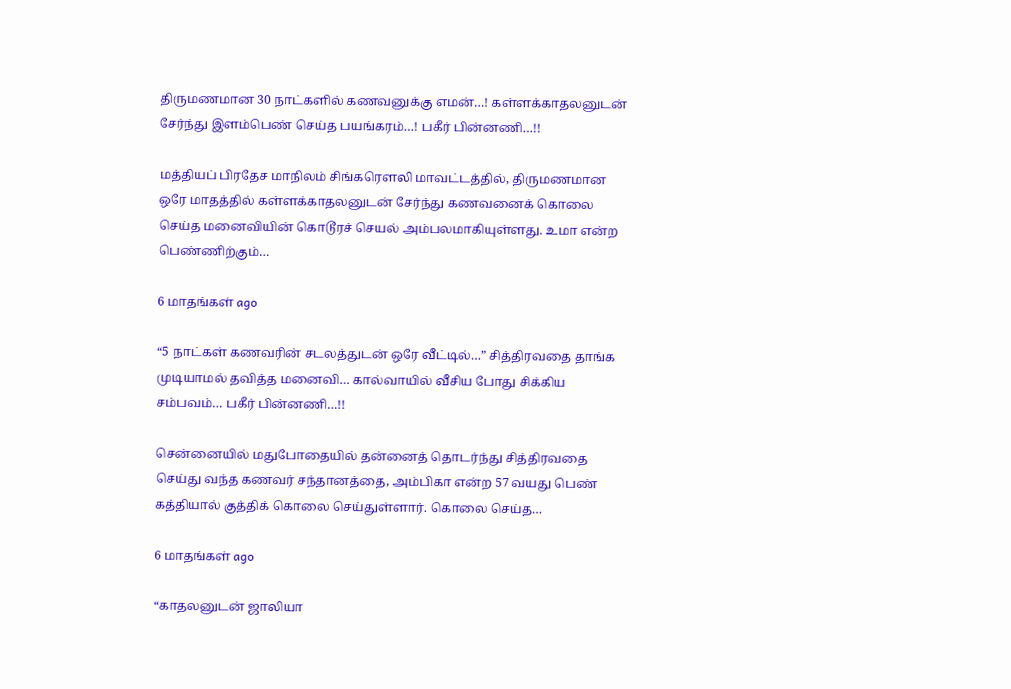திருமணமான 30 நாட்களில் கணவனுக்கு எமன்…! கள்ளக்காதலனுடன் சேர்ந்து இளம்பெண் செய்த பயங்கரம்…! பகீர் பின்னணி…!!

மத்தியப் பிரதேச மாநிலம் சிங்கரௌலி மாவட்டத்தில், திருமணமான ஒரே மாதத்தில் கள்ளக்காதலனுடன் சேர்ந்து கணவனைக் கொலை செய்த மனைவியின் கொடூரச் செயல் அம்பலமாகியுள்ளது. உமா என்ற பெண்ணிற்கும்…

6 மாதங்கள் ago

“5 நாட்கள் கணவரின் சடலத்துடன் ஒரே வீட்டில்…” சித்திரவதை தாங்க முடியாமல் தவித்த மனைவி… கால்வாயில் வீசிய போது சிக்கிய சம்பவம்… பகீர் பின்னணி…!!

சென்னையில் மதுபோதையில் தன்னைத் தொடர்ந்து சித்திரவதை செய்து வந்த கணவர் சந்தானத்தை, அம்பிகா என்ற 57 வயது பெண் கத்தியால் குத்திக் கொலை செய்துள்ளார். கொலை செய்த…

6 மாதங்கள் ago

“காதலனுடன் ஜாலியா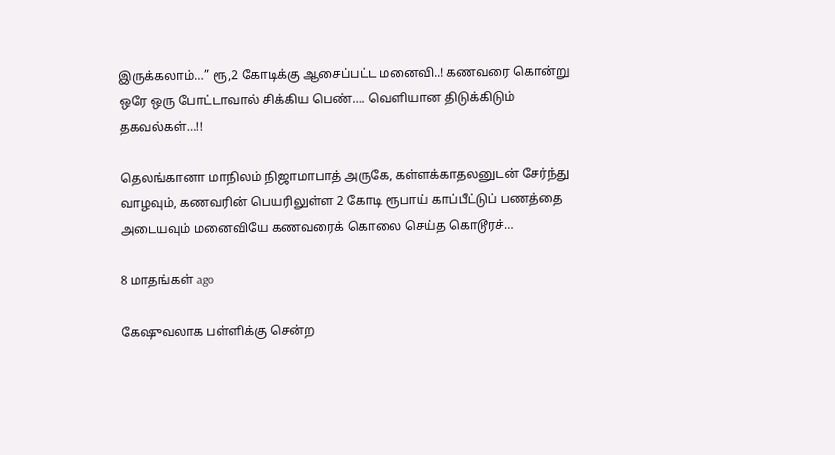இருக்கலாம்…” ரூ,2 கோடிக்கு ஆசைப்பட்ட மனைவி..! கணவரை கொன்று ஒரே ஒரு போட்டாவால் சிக்கிய பெண்…. வெளியான திடுக்கிடும் தகவல்கள்…!!

தெலங்கானா மாநிலம் நிஜாமாபாத் அருகே, கள்ளக்காதலனுடன் சேர்ந்து வாழவும், கணவரின் பெயரிலுள்ள 2 கோடி ரூபாய் காப்பீட்டுப் பணத்தை அடையவும் மனைவியே கணவரைக் கொலை செய்த கொடூரச்…

8 மாதங்கள் ago

கேஷுவலாக பள்ளிக்கு சென்ற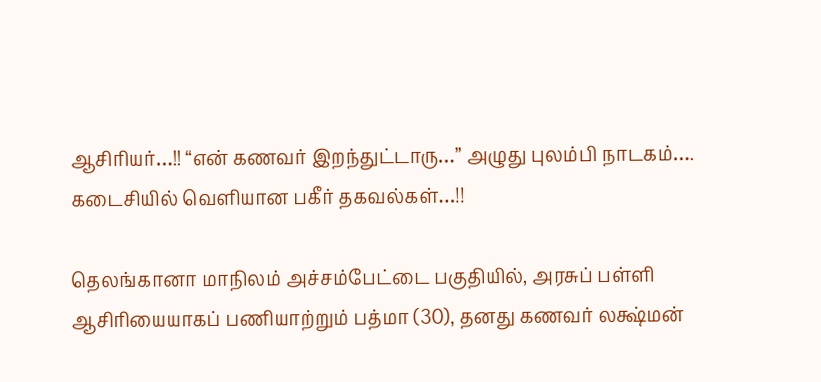ஆசிரியர்…!! “என் கணவர் இறந்துட்டாரு…” அழுது புலம்பி நாடகம்…. கடைசியில் வெளியான பகீர் தகவல்கள்…!!

தெலங்கானா மாநிலம் அச்சம்பேட்டை பகுதியில், அரசுப் பள்ளி ஆசிரியையாகப் பணியாற்றும் பத்மா (30), தனது கணவர் லக்ஷ்மன்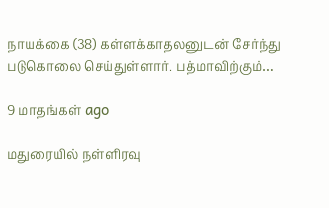நாயக்கை (38) கள்ளக்காதலனுடன் சேர்ந்து படுகொலை செய்துள்ளார். பத்மாவிற்கும்…

9 மாதங்கள் ago

மதுரையில் நள்ளிரவு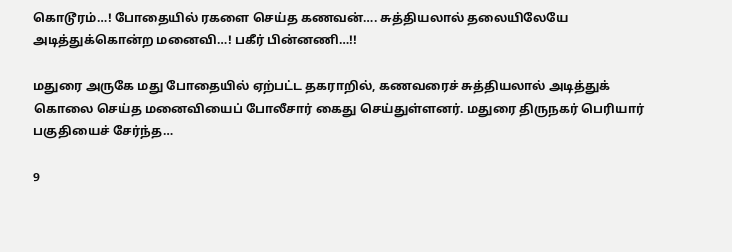கொடூரம்…! போதையில் ரகளை செய்த கணவன்…. சுத்தியலால் தலையிலேயே அடித்துக்கொன்ற மனைவி…! பகீர் பின்னணி…!!

மதுரை அருகே மது போதையில் ஏற்பட்ட தகராறில், கணவரைச் சுத்தியலால் அடித்துக் கொலை செய்த மனைவியைப் போலீசார் கைது செய்துள்ளனர். மதுரை திருநகர் பெரியார் பகுதியைச் சேர்ந்த…

9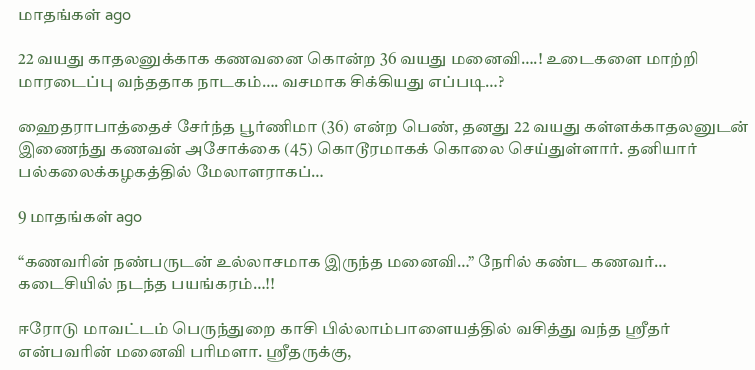மாதங்கள் ago

22 வயது காதலனுக்காக கணவனை கொன்ற 36 வயது மனைவி….! உடைகளை மாற்றி மாரடைப்பு வந்ததாக நாடகம்…. வசமாக சிக்கியது எப்படி…?

ஹைதராபாத்தைச் சேர்ந்த பூர்ணிமா (36) என்ற பெண், தனது 22 வயது கள்ளக்காதலனுடன் இணைந்து கணவன் அசோக்கை (45) கொடூரமாகக் கொலை செய்துள்ளார். தனியார் பல்கலைக்கழகத்தில் மேலாளராகப்…

9 மாதங்கள் ago

“கணவரின் நண்பருடன் உல்லாசமாக இருந்த மனைவி…” நேரில் கண்ட கணவர்… கடைசியில் நடந்த பயங்கரம்…!!

ஈரோடு மாவட்டம் பெருந்துறை காசி பில்லாம்பாளையத்தில் வசித்து வந்த ஸ்ரீதர் என்பவரின் மனைவி பரிமளா. ஸ்ரீதருக்கு,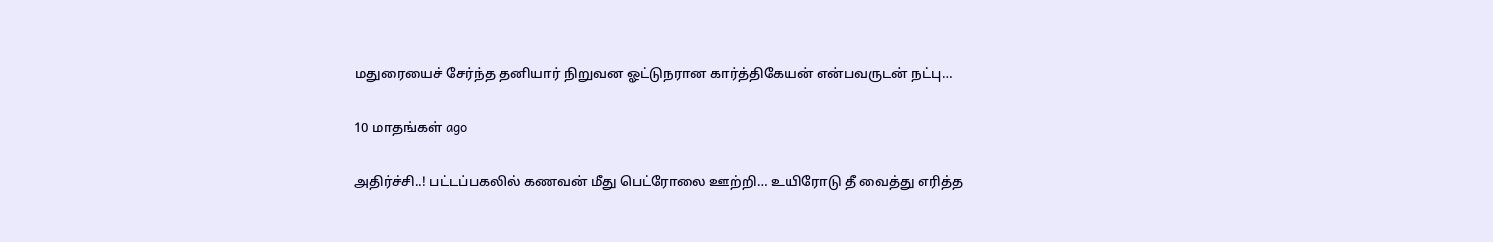மதுரையைச் சேர்ந்த தனியார் நிறுவன ஓட்டுநரான கார்த்திகேயன் என்பவருடன் நட்பு…

10 மாதங்கள் ago

அதிர்ச்சி..! பட்டப்பகலில் கணவன் மீது பெட்ரோலை ஊற்றி… உயிரோடு தீ வைத்து எரித்த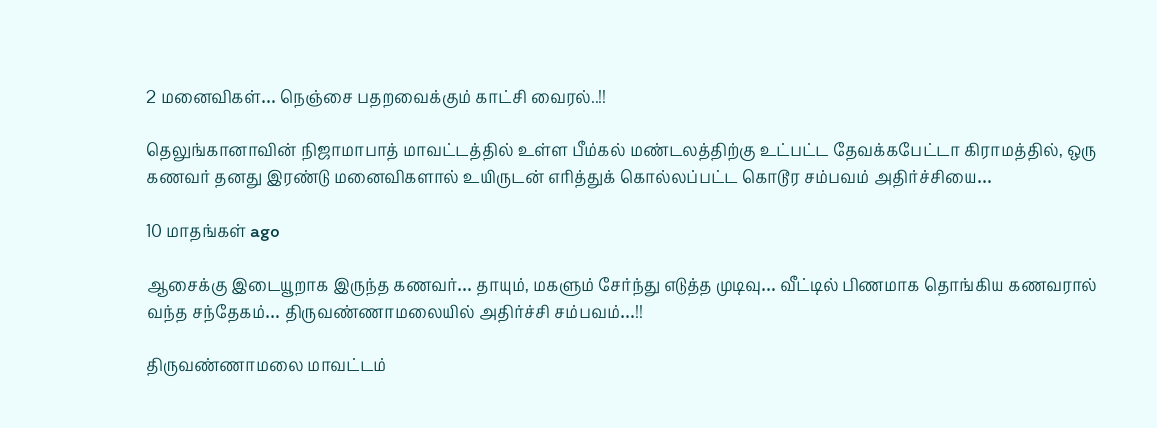2 மனைவிகள்… நெஞ்சை பதறவைக்கும் காட்சி வைரல்..!!

தெலுங்கானாவின் நிஜாமாபாத் மாவட்டத்தில் உள்ள பீம்கல் மண்டலத்திற்கு உட்பட்ட தேவக்கபேட்டா கிராமத்தில், ஒரு கணவர் தனது இரண்டு மனைவிகளால் உயிருடன் எரித்துக் கொல்லப்பட்ட கொடூர சம்பவம் அதிர்ச்சியை…

10 மாதங்கள் ago

ஆசைக்கு இடையூறாக இருந்த கணவர்… தாயும், மகளும் சேர்ந்து எடுத்த முடிவு… வீட்டில் பிணமாக தொங்கிய கணவரால் வந்த சந்தேகம்… திருவண்ணாமலையில் அதிர்ச்சி சம்பவம்…!!

திருவண்ணாமலை மாவட்டம்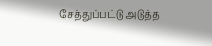சேத்துப்பட்டு அடுத்த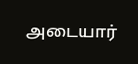அடையார்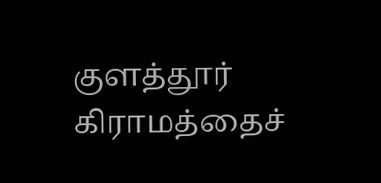குளத்தூர் கிராமத்தைச்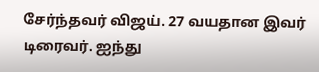சேர்ந்தவர் விஜய். 27 வயதான இவர் டிரைவர். ஐந்து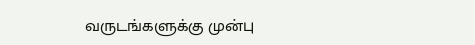வருடங்களுக்கு முன்பு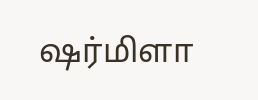ஷர்மிளா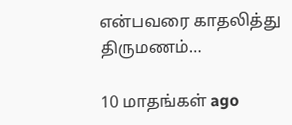என்பவரை காதலித்து திருமணம்…

10 மாதங்கள் ago